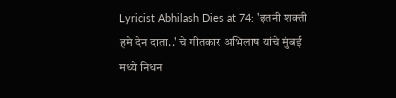Lyricist Abhilash Dies at 74: 'इतनी शक्ती हमे देन दाता..' चे गीतकार अभिलाष यांचे मुंबई मध्ये निधन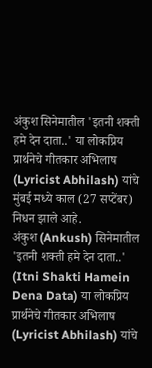अंकुश सिनेमातील 'इतनी शक्ती हमे देन दाता..' या लोकप्रिय प्रार्थनेचे गीतकार अभिलाष (Lyricist Abhilash) यांचे मुंबई मध्ये काल (27 सप्टेंबर) निधन झाले आहे.
अंकुश (Ankush) सिनेमातील 'इतनी शक्ती हमे देन दाता..' (Itni Shakti Hamein Dena Data) या लोकप्रिय प्रार्थनेचे गीतकार अभिलाष (Lyricist Abhilash) यांचे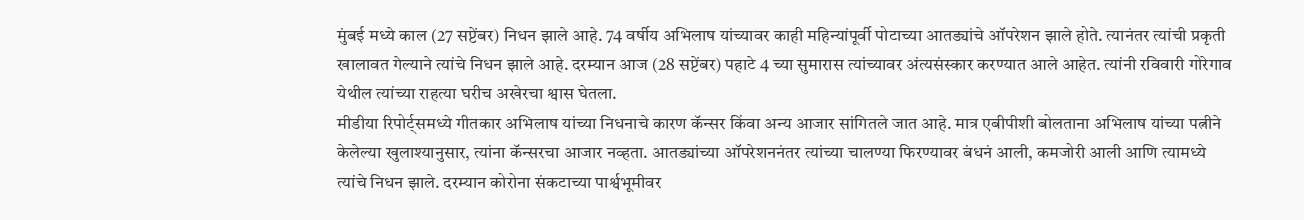मुंबई मध्ये काल (27 सप्टेंबर) निधन झाले आहे. 74 वर्षीय अभिलाष यांच्यावर काही महिन्यांपूर्वी पोटाच्या आतड्यांचे ऑपरेशन झाले होते. त्यानंतर त्यांची प्रकृती खालावत गेल्याने त्यांचे निधन झाले आहे. दरम्यान आज (28 सप्टेंबर) पहाटे 4 च्या सुमारास त्यांच्यावर अंत्यसंस्कार करण्यात आले आहेत. त्यांनी रविवारी गोरेगाव येथील त्यांच्या राहत्या घरीच अखेरचा श्वास घेतला.
मीडीया रिपोर्ट्समध्ये गीतकार अभिलाष यांच्या निधनाचे कारण कॅन्सर किंवा अन्य आजार सांगितले जात आहे. मात्र एबीपीशी बोलताना अभिलाष यांच्या पत्नीने केलेल्या खुलाश्यानुसार, त्यांना कॅन्सरचा आजार नव्हता. आतड्यांच्या ऑपरेशननंतर त्यांच्या चालण्या फिरण्यावर बंधनं आली, कमजोरी आली आणि त्यामध्ये त्यांचे निधन झाले. दरम्यान कोरोना संकटाच्या पार्श्वभूमीवर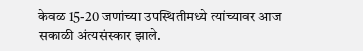केवळ 15-20 जणांच्या उपस्थितीमध्ये त्यांच्यावर आज सकाळी अंत्यसंस्कार झाले.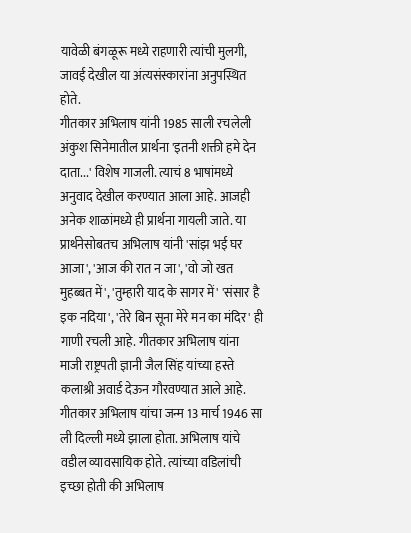यावेळी बंगळूरू मध्ये राहणारी त्यांची मुलगी, जावई देखील या अंत्यसंस्कारांना अनुपस्थित होते.
गीतकार अभिलाष यांनी 1985 साली रचलेली अंकुश सिनेमातील प्रार्थना 'इतनी शक्ती हमे देन दाता...' विशेष गाजली. त्याचं 8 भाषांमध्ये अनुवाद देखील करण्यात आला आहे. आजही अनेक शाळांमध्ये ही प्रार्थना गायली जाते. या प्रार्थनेसोबतच अभिलाष यांनी 'सांझ भई घर आजा', 'आज की रात न जा', 'वो जो खत मुहब्बत में', 'तुम्हारी याद के सागर में' 'संसार है इक नदिया', 'तेरे बिन सूना मेरे मन का मंदिर' ही गाणी रचली आहे. गीतकार अभिलाष यांना माजी राष्ट्रपती ज्ञानी जैल सिंह यांच्या हस्ते कलाश्री अवार्ड देऊन गौरवण्यात आले आहे.
गीतकार अभिलाष यांचा जन्म 13 मार्च 1946 सा ली दिल्ली मध्ये झाला होता. अभिलाष यांचे वडील व्यावसायिक होते. त्यांच्या वडिलांची इच्छा होती की अभिलाष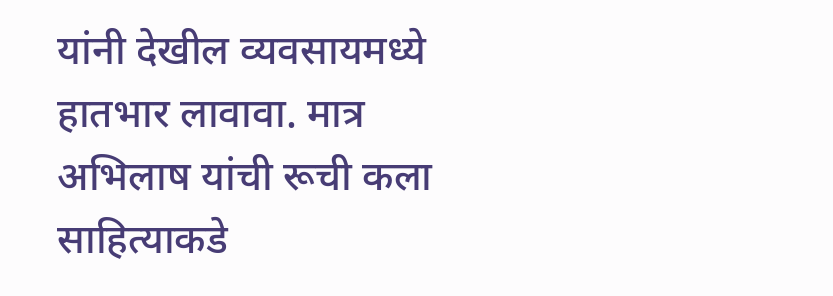यांनी देखील व्यवसायमध्ये हातभार लावावा. मात्र अभिलाष यांची रूची कला साहित्याकडे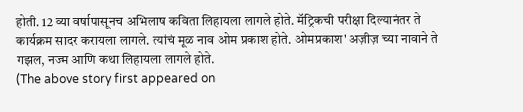होती. 12 व्या वर्षापासूनच अभिलाष कविता लिहायला लागले होते. मॅट्रिकची परीक्षा दिल्यानंतर ते कार्यक्रम सादर करायला लागले. त्यांचं मूळ नाव ओम प्रकाश होते. ओमप्रकाश' अज़ीज़ च्या नावाने ते गझल, नज्म आणि कथा लिहायला लागले होते.
(The above story first appeared on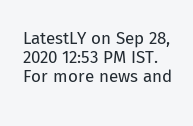LatestLY on Sep 28, 2020 12:53 PM IST. For more news and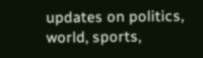updates on politics, world, sports,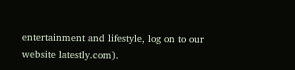entertainment and lifestyle, log on to our website latestly.com).